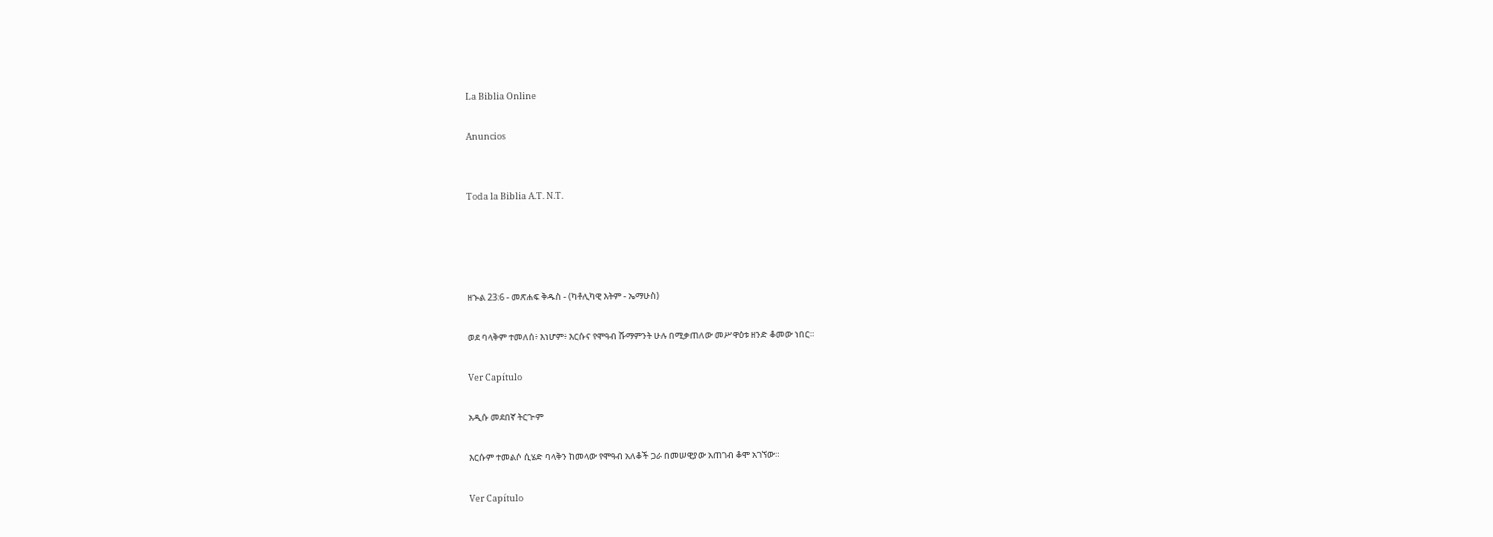La Biblia Online

Anuncios


Toda la Biblia A.T. N.T.




ዘኍል 23:6 - መጽሐፍ ቅዱስ - (ካቶሊካዊ እትም - ኤማሁስ)

ወደ ባላቅም ተመለሰ፥ እነሆም፥ እርሱና የሞዓብ ሹማምንት ሁሉ በሚቃጠለው መሥዋዕቱ ዘንድ ቆመው ነበር።

Ver Capítulo

አዲሱ መደበኛ ትርጒም

እርሱም ተመልሶ ሲሄድ ባላቅን ከመላው የሞዓብ አለቆች ጋራ በመሠዊያው አጠገብ ቆሞ አገኘው።

Ver Capítulo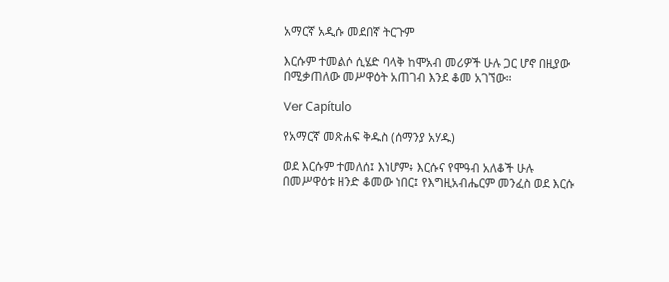አማርኛ አዲሱ መደበኛ ትርጉም

እርሱም ተመልሶ ሲሄድ ባላቅ ከሞአብ መሪዎች ሁሉ ጋር ሆኖ በዚያው በሚቃጠለው መሥዋዕት አጠገብ እንደ ቆመ አገኘው።

Ver Capítulo

የአማርኛ መጽሐፍ ቅዱስ (ሰማንያ አሃዱ)

ወደ እርሱም ተመለሰ፤ እነሆም፥ እርሱና የሞዓብ አለቆች ሁሉ በመሥዋዕቱ ዘንድ ቆመው ነበር፤ የእግዚአብሔርም መንፈስ ወደ እርሱ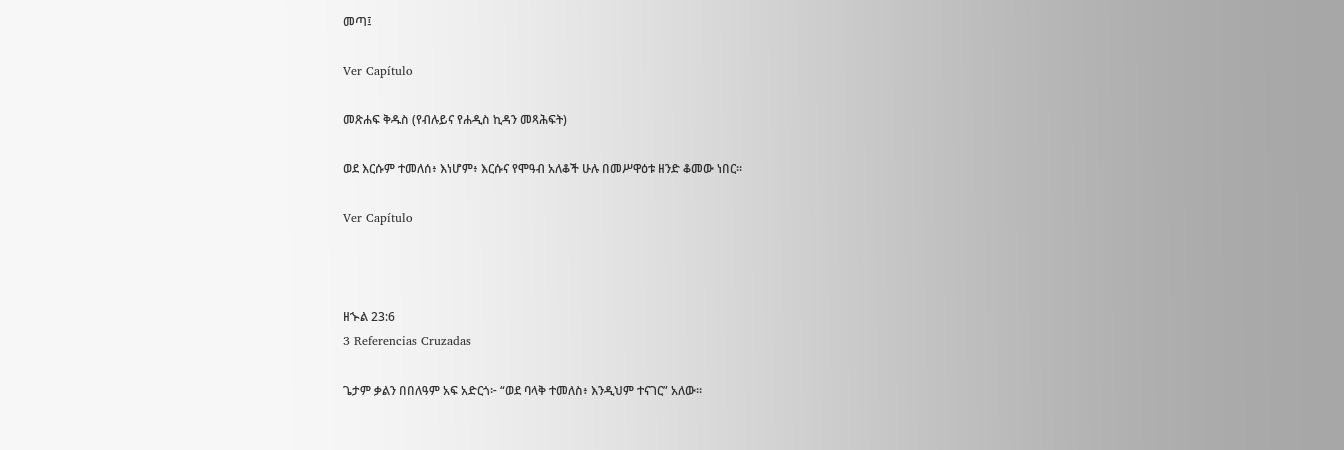መጣ፤

Ver Capítulo

መጽሐፍ ቅዱስ (የብሉይና የሐዲስ ኪዳን መጻሕፍት)

ወደ እርሱም ተመለሰ፥ እነሆም፥ እርሱና የሞዓብ አለቆች ሁሉ በመሥዋዕቱ ዘንድ ቆመው ነበር።

Ver Capítulo



ዘኍል 23:6
3 Referencias Cruzadas

ጌታም ቃልን በበለዓም አፍ አድርጎ፦ “ወደ ባላቅ ተመለስ፥ እንዲህም ተናገር” አለው።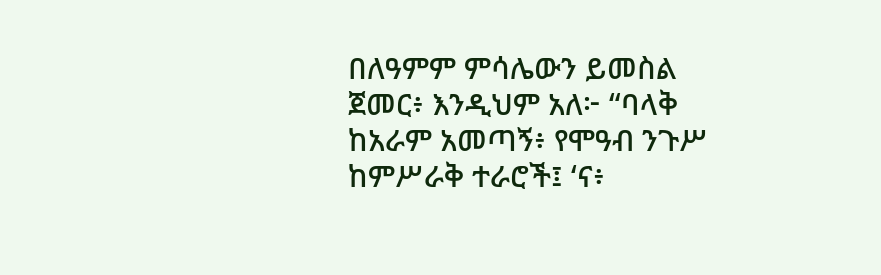በለዓምም ምሳሌውን ይመስል ጀመር፥ እንዲህም አለ፦ “ባላቅ ከአራም አመጣኝ፥ የሞዓብ ንጉሥ ከምሥራቅ ተራሮች፤ ‘ና፥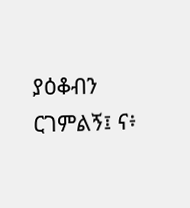ያዕቆብን ርገምልኝ፤ ና፥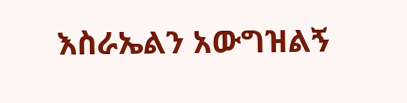እስራኤልን አውግዝልኝ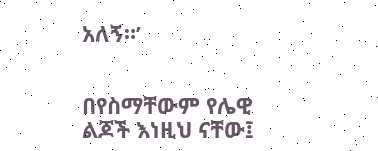አለኝ።’


በየስማቸውም የሌዊ ልጆች እነዚህ ናቸው፤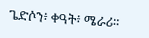ጌድሶን፥ ቀዓት፥ ሜራሪ።